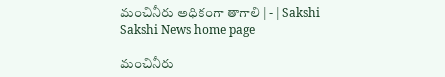మంచినీరు అధికంగా తాగాలి | - | Sakshi
Sakshi News home page

మంచినీరు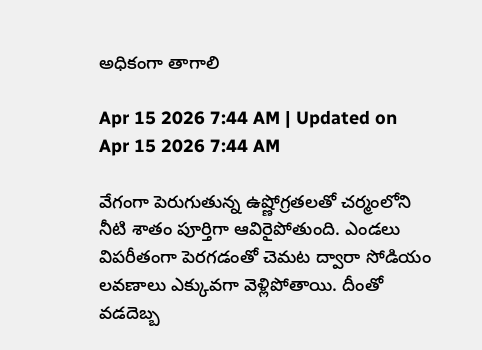అధికంగా తాగాలి

Apr 15 2026 7:44 AM | Updated on Apr 15 2026 7:44 AM

వేగంగా పెరుగుతున్న ఉష్ణోగ్రతలతో చర్మంలోని నీటి శాతం పూర్తిగా ఆవిరైపోతుంది. ఎండలు విపరీతంగా పెరగడంతో చెమట ద్వారా సోడియం లవణాలు ఎక్కువగా వెళ్లిపోతాయి. దీంతో వడదెబ్బ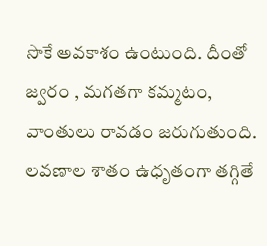సొకే అవకాశం ఉంటుంది. దీంతో జ్వరం , మగతగా కమ్మటం, వాంతులు రావడం జరుగుతుంది. లవణాల శాతం ఉధృతంగా తగ్గితే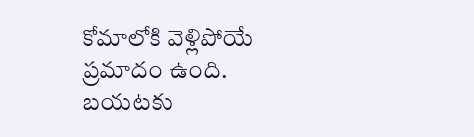కోమాలోకి వెళ్లిపోయే ప్రమాదం ఉంది. బయటకు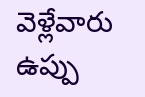వెళ్లేవారు ఉప్పు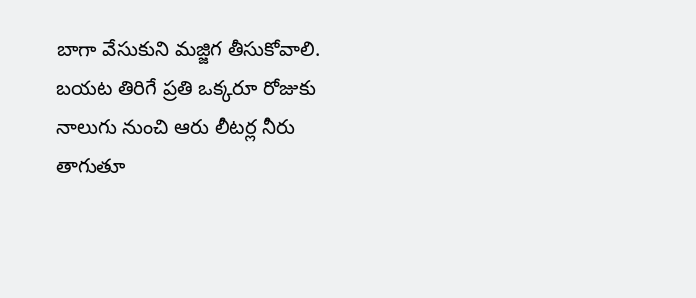బాగా వేసుకుని మజ్జిగ తీసుకోవాలి. బయట తిరిగే ప్రతి ఒక్కరూ రోజుకు నాలుగు నుంచి ఆరు లీటర్ల నీరు తాగుతూ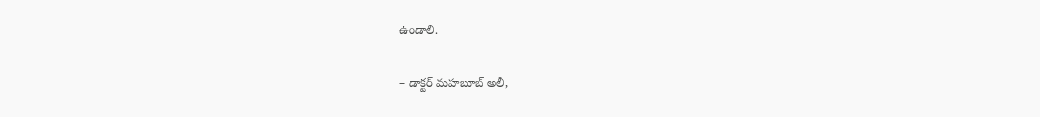ఉండాలి.

– డాక్టర్‌ మహబూబ్‌ అలీ,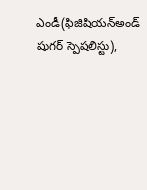ఎండీ(ఫిజిషియన్‌అండ్‌ షుగర్‌ స్పెషలిస్టు),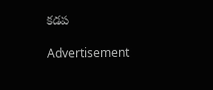కడప

Advertisement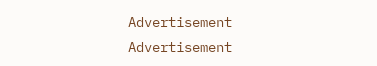Advertisement
Advertisement